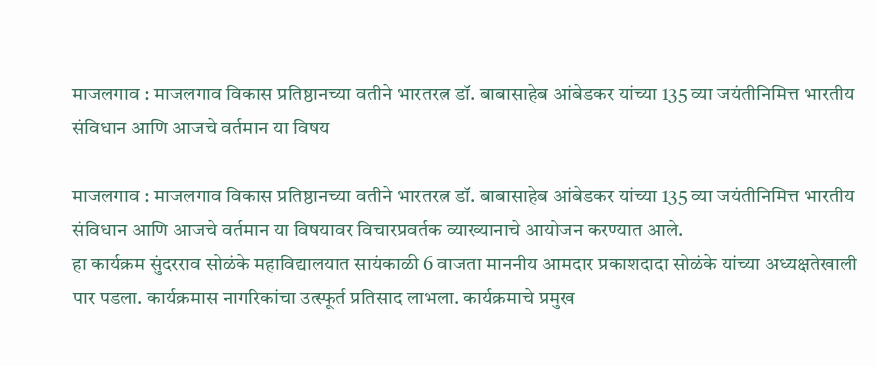माजलगाव : माजलगाव विकास प्रतिष्ठानच्या वतीने भारतरत्न डॉ. बाबासाहेब आंबेडकर यांच्या 135 व्या जयंतीनिमित्त भारतीय संविधान आणि आजचे वर्तमान या विषय

माजलगाव : माजलगाव विकास प्रतिष्ठानच्या वतीने भारतरत्न डॉ. बाबासाहेब आंबेडकर यांच्या 135 व्या जयंतीनिमित्त भारतीय संविधान आणि आजचे वर्तमान या विषयावर विचारप्रवर्तक व्याख्यानाचे आयोजन करण्यात आले.
हा कार्यक्रम सुंदरराव सोळंके महाविद्यालयात सायंकाळी 6 वाजता माननीय आमदार प्रकाशदादा सोळंके यांच्या अध्यक्षतेखाली पार पडला. कार्यक्रमास नागरिकांचा उत्स्फूर्त प्रतिसाद लाभला. कार्यक्रमाचे प्रमुख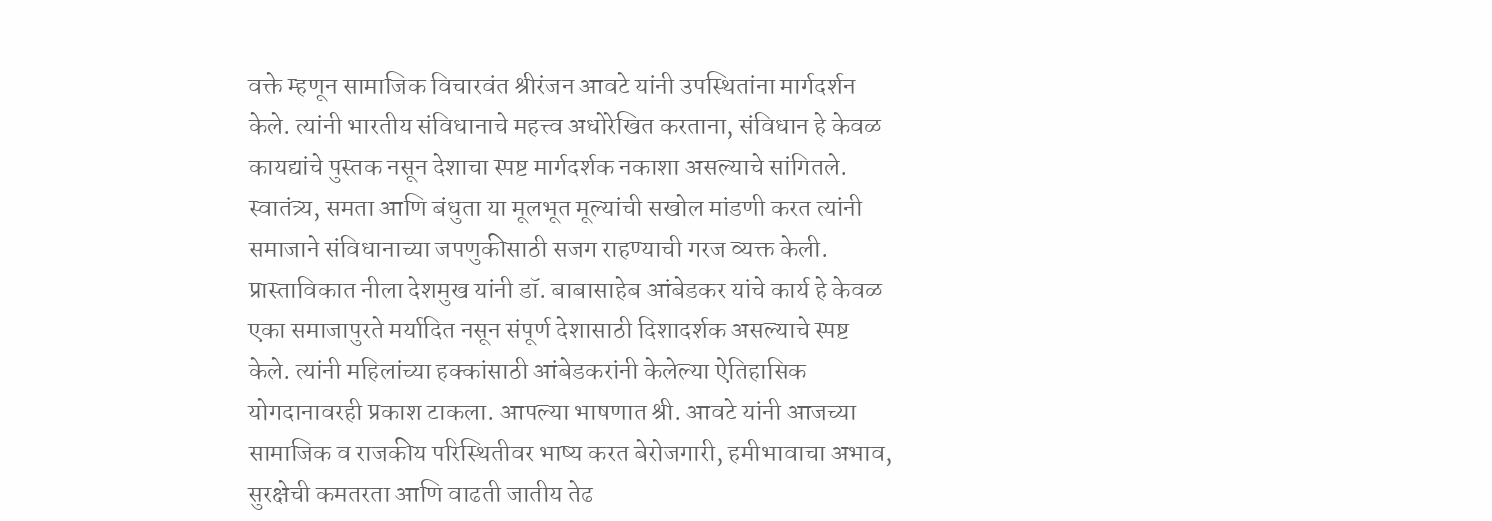वक्ते म्हणून सामाजिक विचारवंत श्रीरंजन आवटे यांनी उपस्थितांना मार्गदर्शन केले. त्यांनी भारतीय संविधानाचे महत्त्व अधोरेखित करताना, संविधान हे केवळ कायद्यांचे पुस्तक नसून देशाचा स्पष्ट मार्गदर्शक नकाशा असल्याचे सांगितले. स्वातंत्र्य, समता आणि बंधुता या मूलभूत मूल्यांची सखोल मांडणी करत त्यांनी समाजाने संविधानाच्या जपणुकीसाठी सजग राहण्याची गरज व्यक्त केली. प्रास्ताविकात नीला देशमुख यांनी डॉ. बाबासाहेब आंबेडकर यांचे कार्य हे केवळ एका समाजापुरते मर्यादित नसून संपूर्ण देशासाठी दिशादर्शक असल्याचे स्पष्ट केले. त्यांनी महिलांच्या हक्कांसाठी आंबेडकरांनी केलेल्या ऐतिहासिक योगदानावरही प्रकाश टाकला. आपल्या भाषणात श्री. आवटे यांनी आजच्या सामाजिक व राजकीय परिस्थितीवर भाष्य करत बेरोजगारी, हमीभावाचा अभाव, सुरक्षेची कमतरता आणि वाढती जातीय तेढ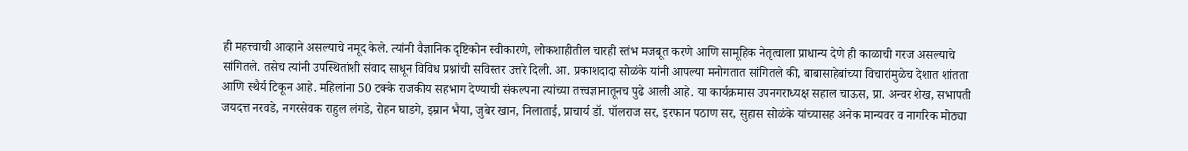ही महत्त्वाची आव्हाने असल्याचे नमूद केले. त्यांनी वैज्ञानिक दृष्टिकोन स्वीकारणे, लोकशाहीतील चारही स्तंभ मजबूत करणे आणि सामूहिक नेतृत्वाला प्राधान्य देणे ही काळाची गरज असल्याचे सांगितले. तसेच त्यांनी उपस्थितांशी संवाद साधून विविध प्रश्नांची सविस्तर उत्तरे दिली. आ. प्रकाशदादा सोळंके यांनी आपल्या मनोगतात सांगितले की, बाबासाहेबांच्या विचारांमुळेच देशात शांतता आणि स्थैर्य टिकून आहे. महिलांना 50 टक्के राजकीय सहभाग देण्याची संकल्पना त्यांच्या तत्त्वज्ञानातूनच पुढे आली आहे. या कार्यक्रमास उपनगराध्यक्ष सहाल चाऊस, प्रा. अन्वर शेख, सभापती जयदत्त नरवडे, नगरसेवक राहुल लंगडे, रोहन घाडगे, इम्रान भैया, जुबेर खान, निलाताई, प्राचार्य डॉ. पॉलराज सर, इरफान पठाण सर, सुहास सोळंके यांच्यासह अनेक मान्यवर व नागरिक मोठ्या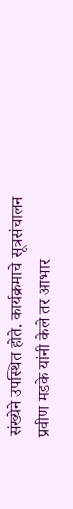संख्येने उपस्थित होते. कार्यक्रमाचे सूत्रसंचालन प्रवीण मडके यांनी केले तर आभार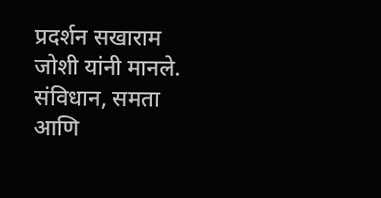प्रदर्शन सखाराम जोशी यांनी मानले. संविधान, समता आणि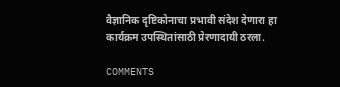वैज्ञानिक दृष्टिकोनाचा प्रभावी संदेश देणारा हा कार्यक्रम उपस्थितांसाठी प्रेरणादायी ठरला.

COMMENTS